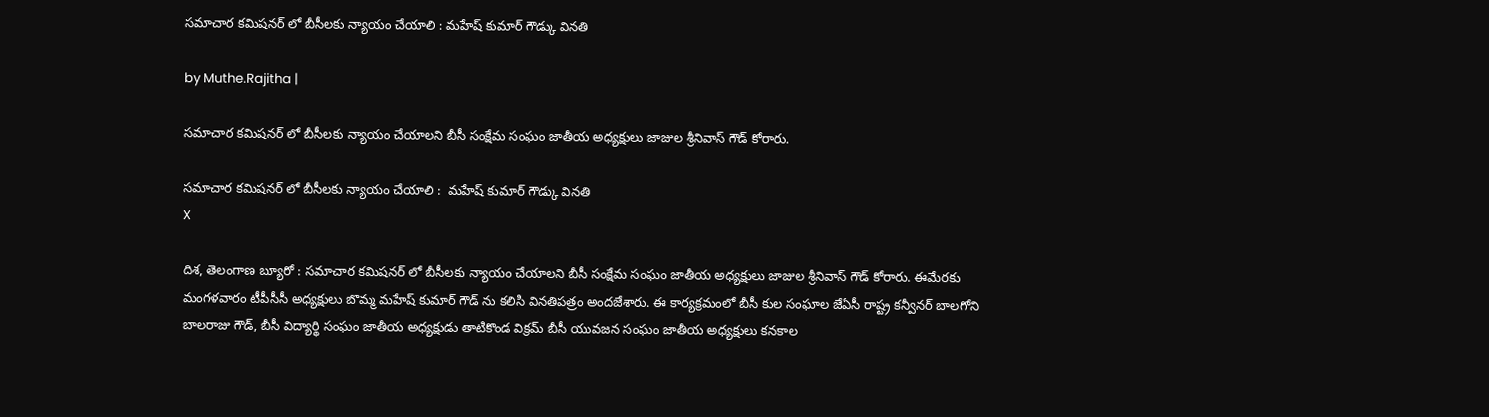సమాచార కమిషనర్ లో బీసీలకు న్యాయం చేయాలి : మహేష్ కుమార్ గౌడ్కు వినతి

by Muthe.Rajitha |

సమాచార కమిషనర్ లో బీసీలకు న్యాయం చేయాలని బీసీ సంక్షేమ సంఘం జాతీయ అధ్యక్షులు జాజుల శ్రీనివాస్ గౌడ్ కోరారు.

సమాచార కమిషనర్ లో బీసీలకు న్యాయం చేయాలి :  మహేష్ కుమార్ గౌడ్కు వినతి
X

దిశ, తెలంగాణ బ్యూరో : సమాచార కమిషనర్ లో బీసీలకు న్యాయం చేయాలని బీసీ సంక్షేమ సంఘం జాతీయ అధ్యక్షులు జాజుల శ్రీనివాస్ గౌడ్ కోరారు. ఈమేరకు మంగళవారం టీపీసీసీ అధ్యక్షులు బొమ్మ మహేష్ కుమార్ గౌడ్ ను కలిసి వినతిపత్రం అందజేశారు. ఈ కార్యక్రమంలో బీసీ కుల సంఘాల జేఏసీ రాష్ట్ర కన్వీనర్ బాలగోని బాలరాజు గౌడ్, బీసీ విద్యార్థి సంఘం జాతీయ అధ్యక్షుడు తాటికొండ విక్రమ్ బీసీ యువజన సంఘం జాతీయ అధ్యక్షులు కనకాల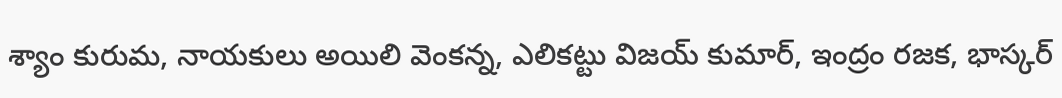శ్యాం కురుమ, నాయకులు అయిలి వెంకన్న, ఎలికట్టు విజయ్ కుమార్, ఇంద్రం రజక, భాస్కర్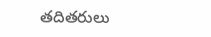తదితరులు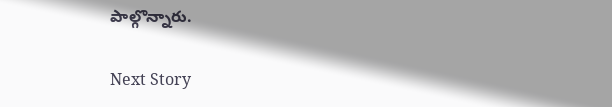పాల్గొన్నారు.

Next Story